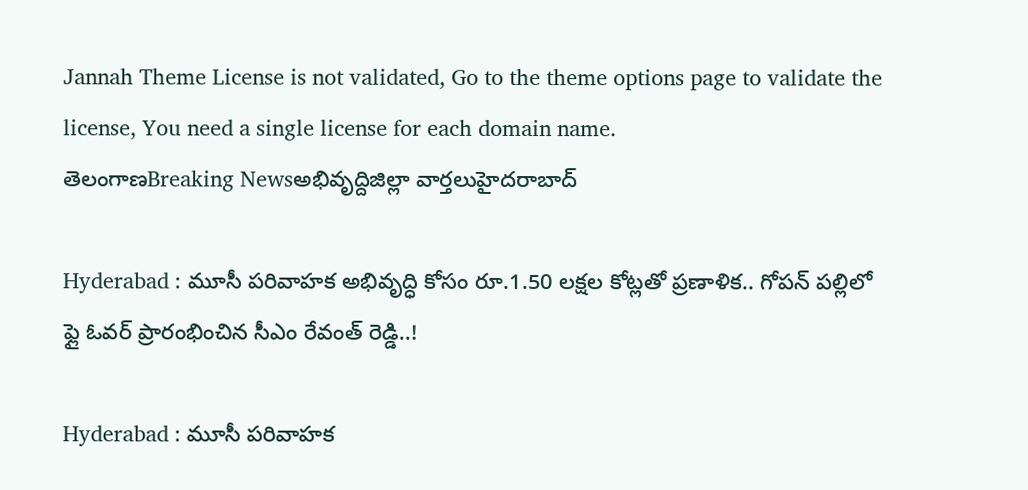Jannah Theme License is not validated, Go to the theme options page to validate the license, You need a single license for each domain name.
తెలంగాణBreaking Newsఅభివృద్దిజిల్లా వార్తలుహైదరాబాద్

Hyderabad : మూసీ పరివాహక అభివృద్ధి కోసం రూ.1.50 లక్షల కోట్లతో ప్రణాళిక.. గోపన్ పల్లిలో ఫ్లై ఓవర్ ప్రారంభించిన సీఎం రేవంత్ రెడ్డి..!

Hyderabad : మూసీ పరివాహక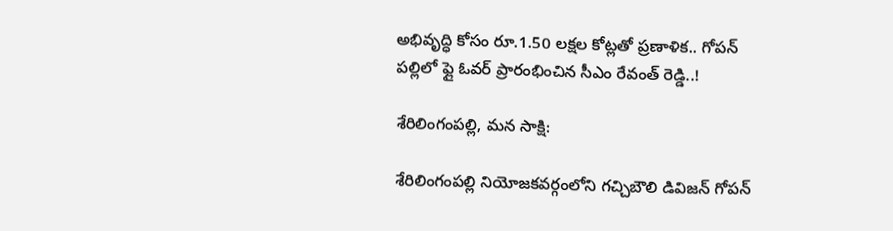అభివృద్ధి కోసం రూ.1.50 లక్షల కోట్లతో ప్రణాళిక.. గోపన్ పల్లిలో ఫ్లై ఓవర్ ప్రారంభించిన సీఎం రేవంత్ రెడ్డి..!

శేరిలింగంపల్లి, మన సాక్షి:

శేరిలింగంపల్లి నియోజకవర్గంలోని గచ్చిబౌలి డివిజన్ గోపన్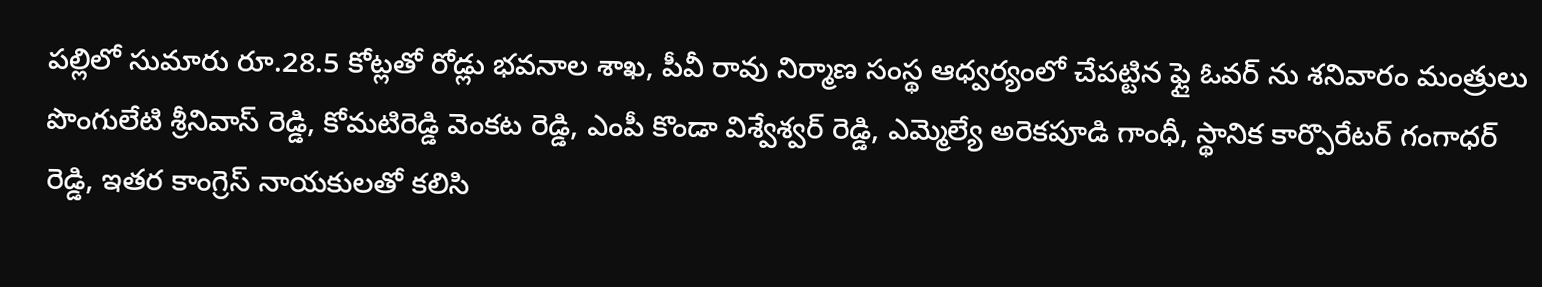పల్లిలో సుమారు రూ.28.5 కోట్లతో రోడ్లు భవనాల శాఖ, పీవీ రావు నిర్మాణ సంస్థ ఆధ్వర్యంలో చేపట్టిన ఫ్లై ఓవర్ ను శనివారం మంత్రులు పొంగులేటి శ్రీనివాస్ రెడ్డి, కోమటిరెడ్డి వెంకట రెడ్డి, ఎంపీ కొండా విశ్వేశ్వర్ రెడ్డి, ఎమ్మెల్యే అరెకపూడి గాంధీ, స్థానిక కార్పొరేటర్ గంగాధర్ రెడ్డి, ఇతర కాంగ్రెస్ నాయకులతో కలిసి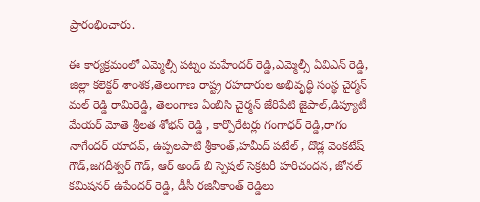ప్రారంభించారు.

ఈ కార్యక్రమంలో ఎమ్మెల్సీ పట్నం మహేందర్ రెడ్డి,ఎమ్మెల్సీ ఏవిఎన్ రెడ్డి, జిల్లా కలెక్టర్ శాంశక,తెలంగాణ రాష్ట్ర రహదారుల అభివృద్ధి సంస్థ చైర్మన్ మల్ రెడ్డి రామిరెడ్డి, తెలంగాణ ఏంబిసి చైర్మన్ జేరిపేటి జైపాల్,డిప్యూటీ మేయర్ మోతె శ్రీలత శోభన్ రెడ్డి , కార్పొరేటర్లు గంగాధర్ రెడ్డి,రాగం నాగేందర్ యాదవ్, ఉప్పలపాటి శ్రీకాంత్,హమీద్ పటేల్ , దొడ్ల వెంకటేష్ గౌడ్,జగదీశ్వర్ గౌడ్, ఆర్ అండ్ బి స్పెషల్ సెక్రటరీ హరిచందన, జోనల్ కమిషనర్ ఉపేందర్ రెడ్డి, డీసీ రజినీకాంత్ రెడ్డిలు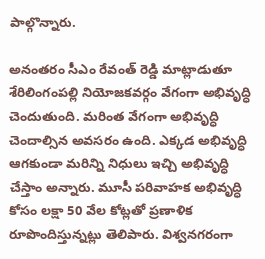పాల్గొన్నారు.

అనంతరం సీఎం రేవంత్ రెడ్డి మాట్లాడుతూ శేరిలింగంపల్లి నియోజకవర్గం వేగంగా అభివృద్ధి చెందుతుంది. మరింత వేగంగా అభివృద్ధి చెందాల్సిన అవసరం ఉంది. ఎక్కడ అభివృద్ధి ఆగకుండా మరిన్ని నిధులు ఇచ్చి అభివృద్ధి చేస్తాం అన్నారు. మూసీ పరివాహక అభివృద్ధి కోసం లక్షా 50 వేల కోట్లతో ప్రణాళిక రూపొందిస్తున్నట్లు తెలిపారు. విశ్వనగరంగా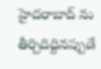హైదరాబాద్ ను తీర్చిదిద్దినప్పుడే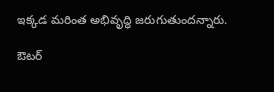ఇక్కడ మరింత అభివృద్ధి జరుగుతుందన్నారు.

ఔటర్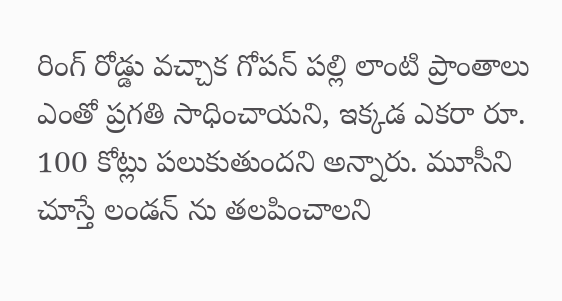రింగ్ రోడ్డు వచ్చాక గోపన్ పల్లి లాంటి ప్రాంతాలు ఎంతో ప్రగతి సాధించాయని, ఇక్కడ ఎకరా రూ. 100 కోట్లు పలుకుతుందని అన్నారు. మూసీని చూస్తే లండన్ ను తలపించాలని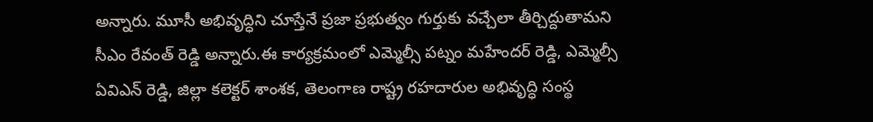అన్నారు. మూసీ అభివృద్ధిని చూస్తేనే ప్రజా ప్రభుత్వం గుర్తుకు వచ్చేలా తీర్చిద్దుతామని సీఎం రేవంత్ రెడ్డి అన్నారు.ఈ కార్యక్రమంలో ఎమ్మెల్సీ పట్నం మహేందర్ రెడ్డి, ఎమ్మెల్సీ ఏవిఎన్ రెడ్డి, జిల్లా కలెక్టర్ శాంశక, తెలంగాణ రాష్ట్ర రహదారుల అభివృద్ధి సంస్థ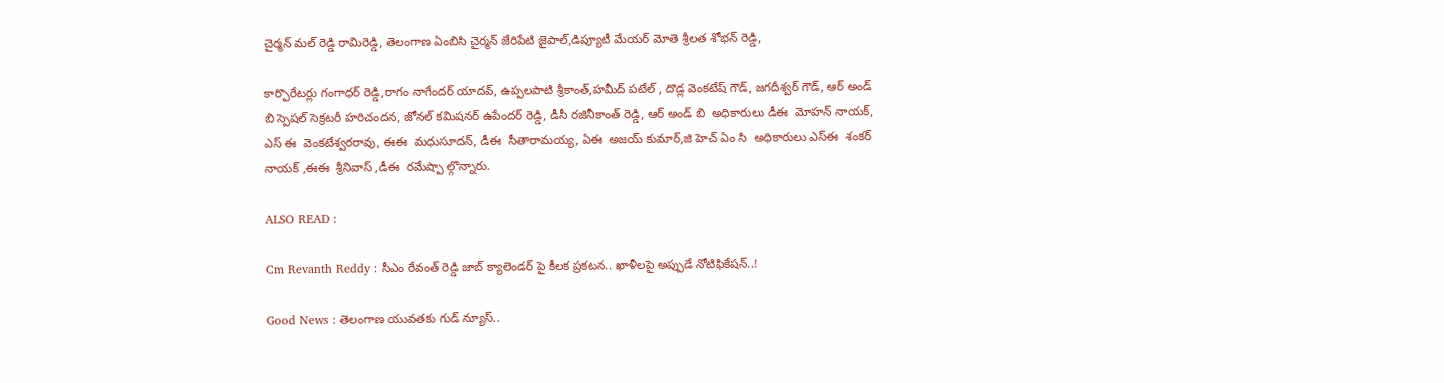చైర్మన్ మల్ రెడ్డి రామిరెడ్డి, తెలంగాణ ఏంబిసి చైర్మన్ జేరిపేటి జైపాల్,డిప్యూటీ మేయర్ మోతె శ్రీలత శోభన్ రెడ్డి,

కార్పొరేటర్లు గంగాధర్ రెడ్డి,రాగం నాగేందర్ యాదవ్, ఉప్పలపాటి శ్రీకాంత్,హమీద్ పటేల్ , దొడ్ల వెంకటేష్ గౌడ్, జగదీశ్వర్ గౌడ్, ఆర్ అండ్ బి స్పెషల్ సెక్రటరీ హరిచందన, జోనల్ కమిషనర్ ఉపేందర్ రెడ్డి, డీసీ రజినీకాంత్ రెడ్డి, ఆర్ అండ్ బి  అధికారులు డీఈ  మోహన్ నాయక్, ఎస్ ఈ  వెంకటేశ్వరరావు, ఈఈ  మధుసూదన్, డీఈ  సీతారామయ్య, ఏఈ  అజయ్ కుమార్,జి హెచ్ ఏం సి  అధికారులు ఎస్ఈ  శంకర్ నాయక్ ,ఈఈ  శ్రీనివాస్ ,డీఈ  రమేష్పా ల్గొన్నారు.

ALSO READ :

Cm Revanth Reddy : సీఎం రేవంత్ రెడ్డి జాబ్ క్యాలెండర్ పై కీలక ప్రకటన.. ఖాళీలపై అప్పుడే నోటిఫికేషన్..!

Good News : తెలంగాణ యువతకు గుడ్ న్యూస్..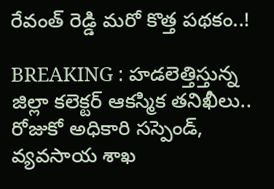రేవంత్ రెడ్డి మరో కొత్త పథకం..!

BREAKING : హడలెత్తిస్తున్న జిల్లా కలెక్టర్ ఆకస్మిక తనిఖీలు.. రోజుకో అధికారి సస్పెండ్, వ్యవసాయ శాఖ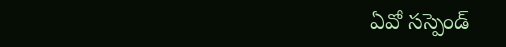ఏవో సస్పెండ్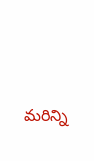మరిన్ని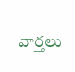వార్తలు